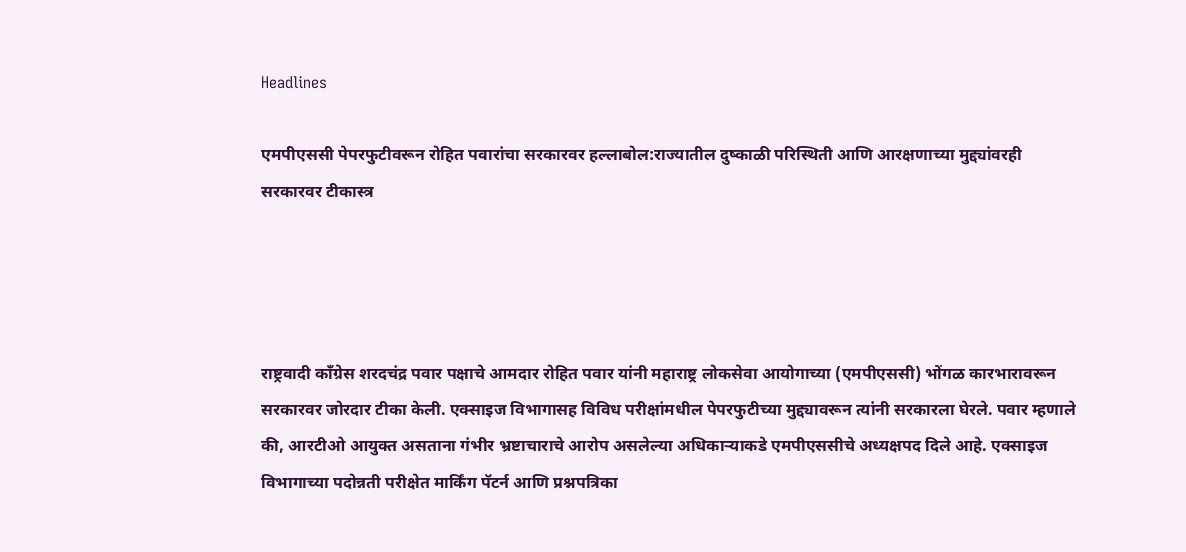Headlines

एमपीएससी पेपरफुटीवरून रोहित पवारांचा सरकारवर हल्लाबोल:राज्यातील दुष्काळी परिस्थिती आणि आरक्षणाच्या मुद्द्यांवरही सरकारवर टीकास्त्र




राष्ट्रवादी काँग्रेस शरदचंद्र पवार पक्षाचे आमदार रोहित पवार यांनी महाराष्ट्र लोकसेवा आयोगाच्या (एमपीएससी) भोंगळ कारभारावरून सरकारवर जोरदार टीका केली. एक्साइज विभागासह विविध परीक्षांमधील पेपरफुटीच्या मुद्द्यावरून त्यांनी सरकारला घेरले. पवार म्हणाले की, आरटीओ आयुक्त असताना गंभीर भ्रष्टाचाराचे आरोप असलेल्या अधिकाऱ्याकडे एमपीएससीचे अध्यक्षपद दिले आहे. एक्साइज विभागाच्या पदोन्नती परीक्षेत मार्किंग पॅटर्न आणि प्रश्नपत्रिका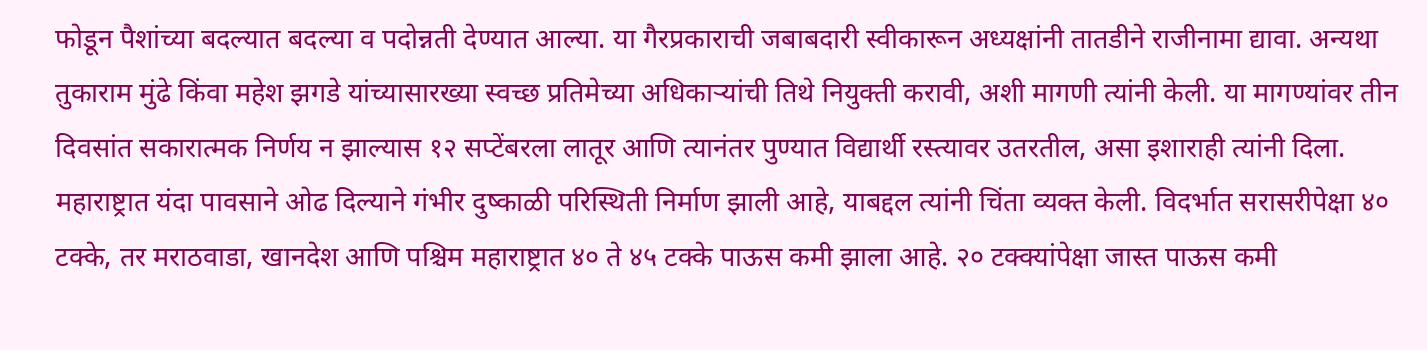फोडून पैशांच्या बदल्यात बदल्या व पदोन्नती देण्यात आल्या. या गैरप्रकाराची जबाबदारी स्वीकारून अध्यक्षांनी तातडीने राजीनामा द्यावा. अन्यथा तुकाराम मुंढे किंवा महेश झगडे यांच्यासारख्या स्वच्छ प्रतिमेच्या अधिकाऱ्यांची तिथे नियुक्ती करावी, अशी मागणी त्यांनी केली. या मागण्यांवर तीन दिवसांत सकारात्मक निर्णय न झाल्यास १२ सप्टेंबरला लातूर आणि त्यानंतर पुण्यात विद्यार्थी रस्त्यावर उतरतील, असा इशाराही त्यांनी दिला. महाराष्ट्रात यंदा पावसाने ओढ दिल्याने गंभीर दुष्काळी परिस्थिती निर्माण झाली आहे, याबद्दल त्यांनी चिंता व्यक्त केली. विदर्भात सरासरीपेक्षा ४० टक्के, तर मराठवाडा, खानदेश आणि पश्चिम महाराष्ट्रात ४० ते ४५ टक्के पाऊस कमी झाला आहे. २० टक्क्यांपेक्षा जास्त पाऊस कमी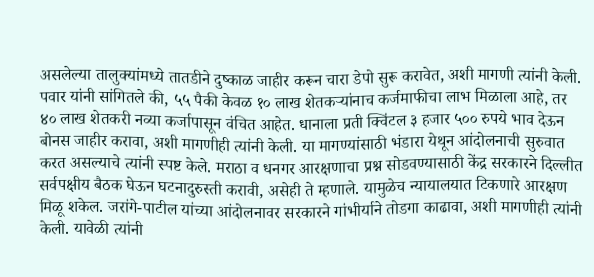असलेल्या तालुक्यांमध्ये तातडीने दुष्काळ जाहीर करून चारा डेपो सुरू करावेत, अशी मागणी त्यांनी केली. पवार यांनी सांगितले की, ५५ पैकी केवळ १० लाख शेतकऱ्यांनाच कर्जमाफीचा लाभ मिळाला आहे, तर ४० लाख शेतकरी नव्या कर्जापासून वंचित आहेत. धानाला प्रती क्विंटल ३ हजार ५०० रुपये भाव देऊन बोनस जाहीर करावा, अशी मागणीही त्यांनी केली. या मागण्यांसाठी भंडारा येथून आंदोलनाची सुरुवात करत असल्याचे त्यांनी स्पष्ट केले. मराठा व धनगर आरक्षणाचा प्रश्न सोडवण्यासाठी केंद्र सरकारने दिल्लीत सर्वपक्षीय बैठक घेऊन घटनादुरुस्ती करावी, असेही ते म्हणाले. यामुळेच न्यायालयात टिकणारे आरक्षण मिळू शकेल. जरांगे-पाटील यांच्या आंदोलनावर सरकारने गांभीर्याने तोडगा काढावा, अशी मागणीही त्यांनी केली. यावेळी त्यांनी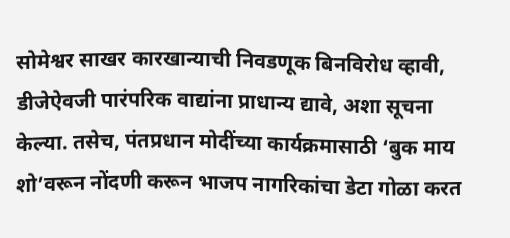सोमेश्वर साखर कारखान्याची निवडणूक बिनविरोध व्हावी, डीजेऐवजी पारंपरिक वाद्यांना प्राधान्य द्यावे, अशा सूचना केल्या. तसेच, पंतप्रधान मोदींच्या कार्यक्रमासाठी ‘बुक माय शो’वरून नोंदणी करून भाजप नागरिकांचा डेटा गोळा करत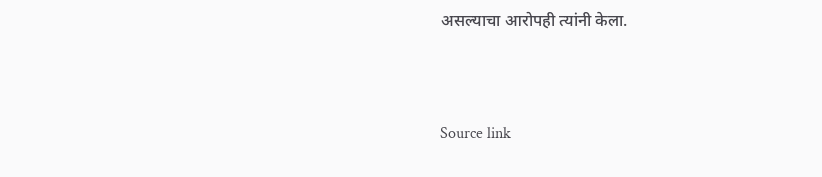असल्याचा आरोपही त्यांनी केला.



Source link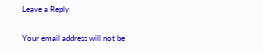Leave a Reply

Your email address will not be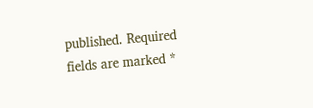published. Required fields are marked *